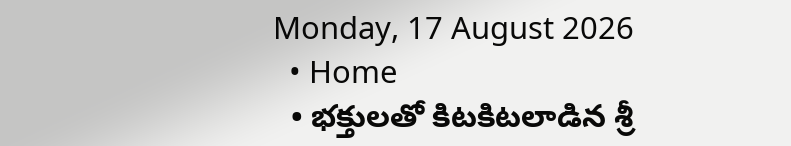Monday, 17 August 2026
  • Home
  • భక్తులతో కిటకిటలాడిన శ్రీ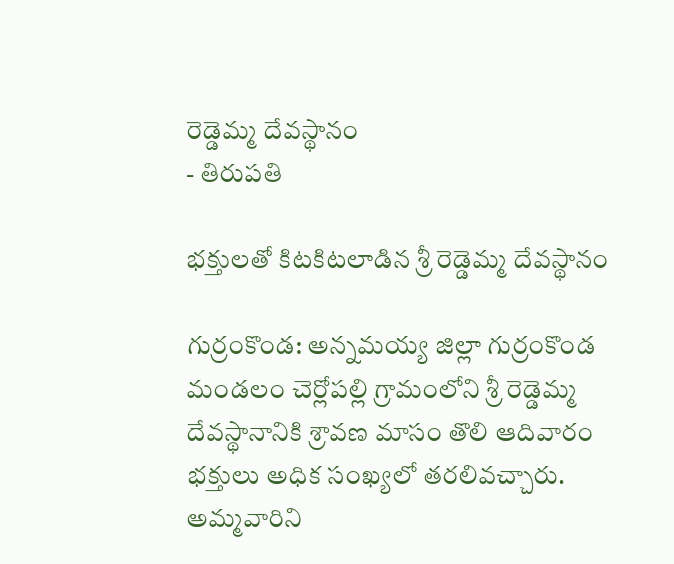రెడ్డెమ్మ దేవస్థానం
- తిరుపతి

భక్తులతో కిటకిటలాడిన శ్రీ రెడ్డెమ్మ దేవస్థానం

గుర్రంకొండ: అన్నమయ్య జిల్లా గుర్రంకొండ మండలం చెర్లోపల్లి గ్రామంలోని శ్రీ రెడ్డెమ్మ దేవస్థానానికి శ్రావణ మాసం తొలి ఆదివారం భక్తులు అధిక సంఖ్యలో తరలివచ్చారు. అమ్మవారిని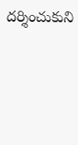దర్శించుకుని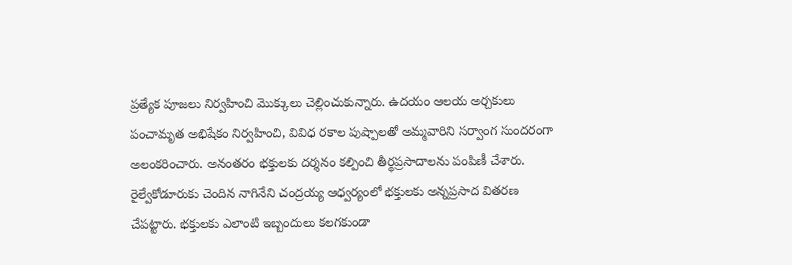ప్రత్యేక పూజలు నిర్వహించి మొక్కులు చెల్లించుకున్నారు. ఉదయం ఆలయ అర్చకులు పంచామృత అభిషేకం నిర్వహించి, వివిధ రకాల పుష్పాలతో అమ్మవారిని సర్వాంగ సుందరంగా అలంకరించారు. అనంతరం భక్తులకు దర్శనం కల్పించి తీర్థప్రసాదాలను పంపిణీ చేశారు. రైల్వేకోడూరుకు చెందిన నాగినేని చంద్రయ్య ఆధ్వర్యంలో భక్తులకు అన్నప్రసాద వితరణ చేపట్టారు. భక్తులకు ఎలాంటి ఇబ్బందులు కలగకుండా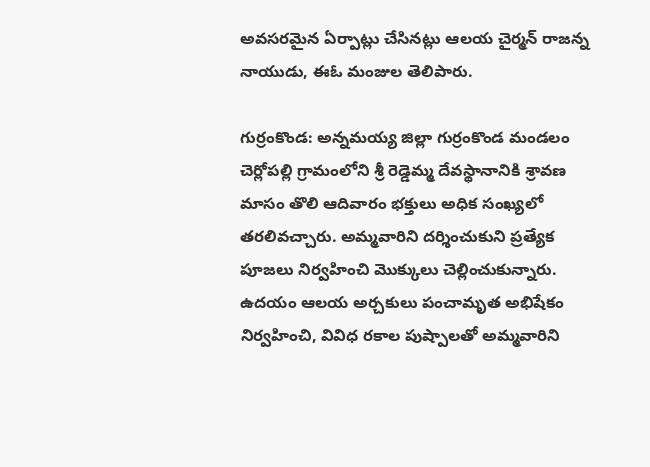అవసరమైన ఏర్పాట్లు చేసినట్లు ఆలయ చైర్మన్ రాజన్న నాయుడు, ఈఓ మంజుల తెలిపారు.

గుర్రంకొండ: అన్నమయ్య జిల్లా గుర్రంకొండ మండలం చెర్లోపల్లి గ్రామంలోని శ్రీ రెడ్డెమ్మ దేవస్థానానికి శ్రావణ మాసం తొలి ఆదివారం భక్తులు అధిక సంఖ్యలో తరలివచ్చారు. అమ్మవారిని దర్శించుకుని ప్రత్యేక పూజలు నిర్వహించి మొక్కులు చెల్లించుకున్నారు. ఉదయం ఆలయ అర్చకులు పంచామృత అభిషేకం నిర్వహించి, వివిధ రకాల పుష్పాలతో అమ్మవారిని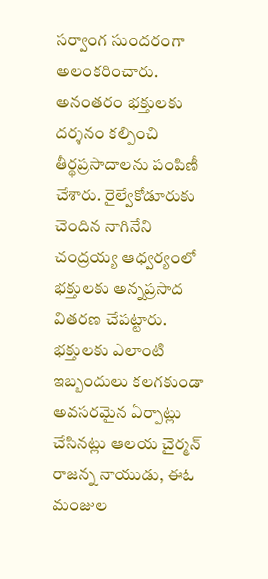సర్వాంగ సుందరంగా అలంకరించారు. అనంతరం భక్తులకు దర్శనం కల్పించి తీర్థప్రసాదాలను పంపిణీ చేశారు. రైల్వేకోడూరుకు చెందిన నాగినేని చంద్రయ్య ఆధ్వర్యంలో భక్తులకు అన్నప్రసాద వితరణ చేపట్టారు. భక్తులకు ఎలాంటి ఇబ్బందులు కలగకుండా అవసరమైన ఏర్పాట్లు చేసినట్లు ఆలయ చైర్మన్ రాజన్న నాయుడు, ఈఓ మంజుల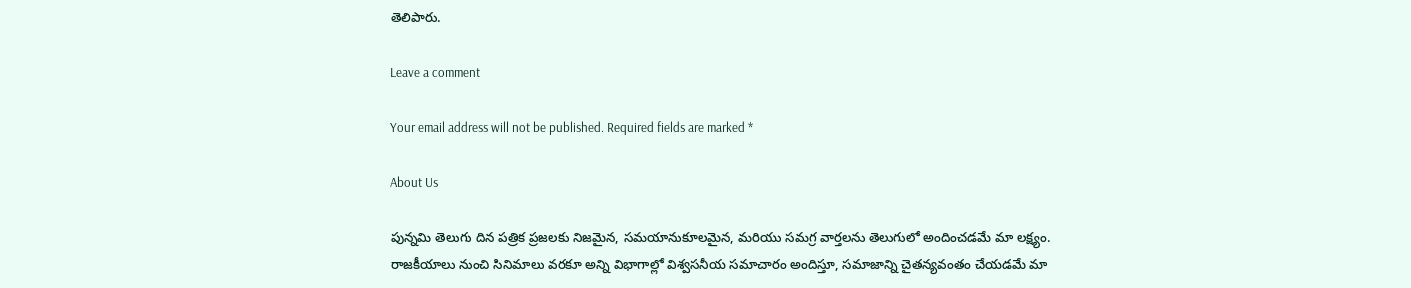తెలిపారు.

Leave a comment

Your email address will not be published. Required fields are marked *

About Us

పున్నమి తెలుగు దిన పత్రిక ప్రజలకు నిజమైన, సమయానుకూలమైన, మరియు సమగ్ర వార్తలను తెలుగులో అందించడమే మా లక్ష్యం.
రాజకీయాలు నుంచి సినిమాలు వరకూ అన్ని విభాగాల్లో విశ్వసనీయ సమాచారం అందిస్తూ, సమాజాన్ని చైతన్యవంతం చేయడమే మా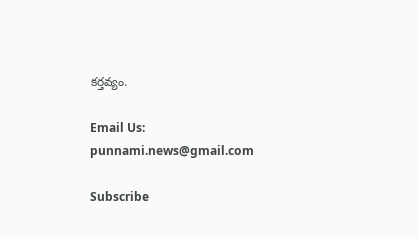కర్తవ్యం.

Email Us: punnami.news@gmail.com

Subscribe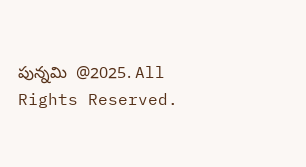పున్నమి  @2025. All Rights Reserved.